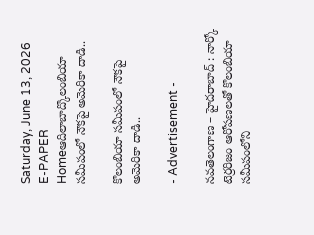Saturday, June 13, 2026
E-PAPER
Homeఆదిలాబాద్కొలంబియా సమీపంలో నౌకపై అమెరికా దాడి..

కొలంబియా సమీపంలో నౌకపై అమెరికా దాడి..

- Advertisement -

నవతెలంగాణ – హైదరాబాద్ : నార్కో టెర్రరిజం ఆరోపణలతో కొలంబియా సమీపంలోని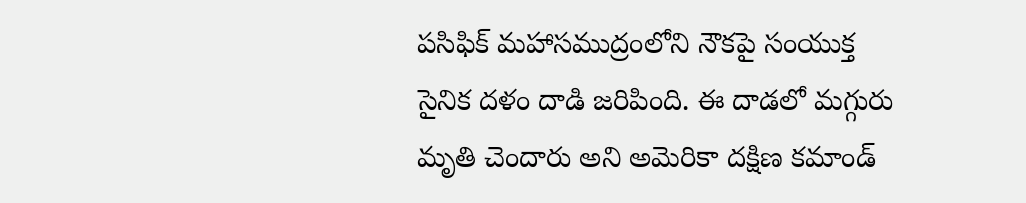పసిఫిక్‌ ‌మహాసముద్రంలోని నౌకపై సంయుక్త సైనిక దళం దాడి జరిపింది. ఈ దాడలో మగ్గురు మృతి చెందారు అని అమెరికా దక్షిణ కమాండ్‌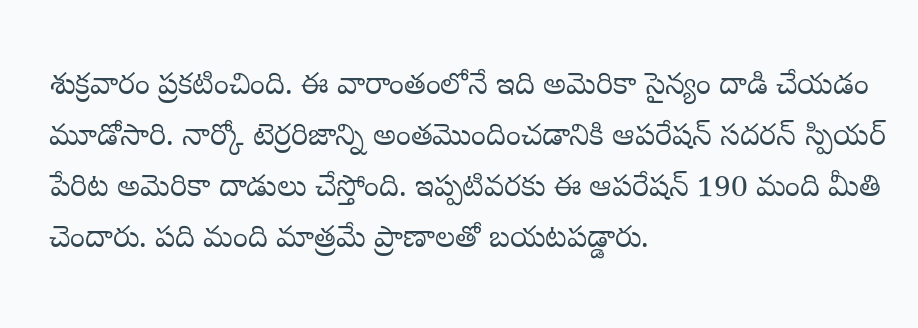శుక్రవారం ప్రకటించింది. ఈ వారాంతంలోనే ఇది అమెరికా సైన్యం దాడి చేయడం మూడోసారి. నార్కో టెర్రరిజాన్ని అంతమొందించడానికి ఆపరేషన్‌ ‌సదరన్‌ ‌స్పియర్‌ పేరిట అమెరికా దాడులు చేస్తోంది. ఇప్పటివరకు ఈ ఆపరేషన్‌ 190 మంది మీతి చెందారు. పది మంది మాత్రమే ప్రాణాలతో బయటపడ్డారు.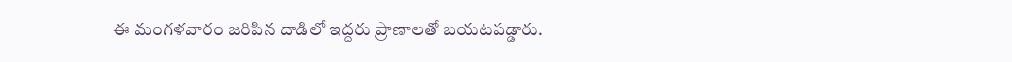ఈ మంగళవారం జరిపిన దాడిలో ఇద్దరు ప్రాణాలతో బయటపడ్డారు.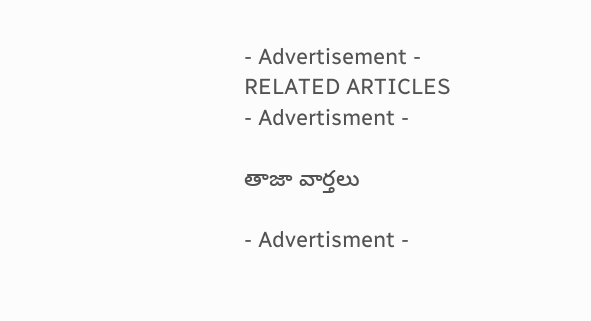- Advertisement -
RELATED ARTICLES
- Advertisment -

తాజా వార్తలు

- Advertisment -